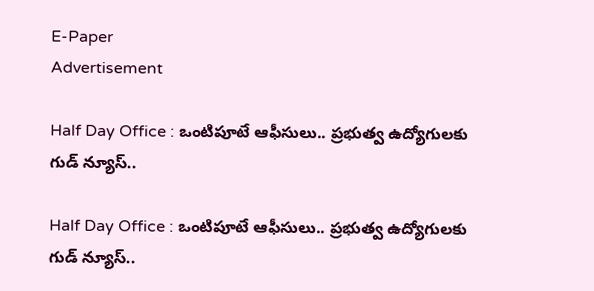E-Paper
Advertisement

Half Day Office : ఒంటిపూటే ఆఫీసులు.. ప్రభుత్వ ఉద్యోగులకు గుడ్ న్యూస్..

Half Day Office : ఒంటిపూటే ఆఫీసులు.. ప్రభుత్వ ఉద్యోగులకు గుడ్ న్యూస్..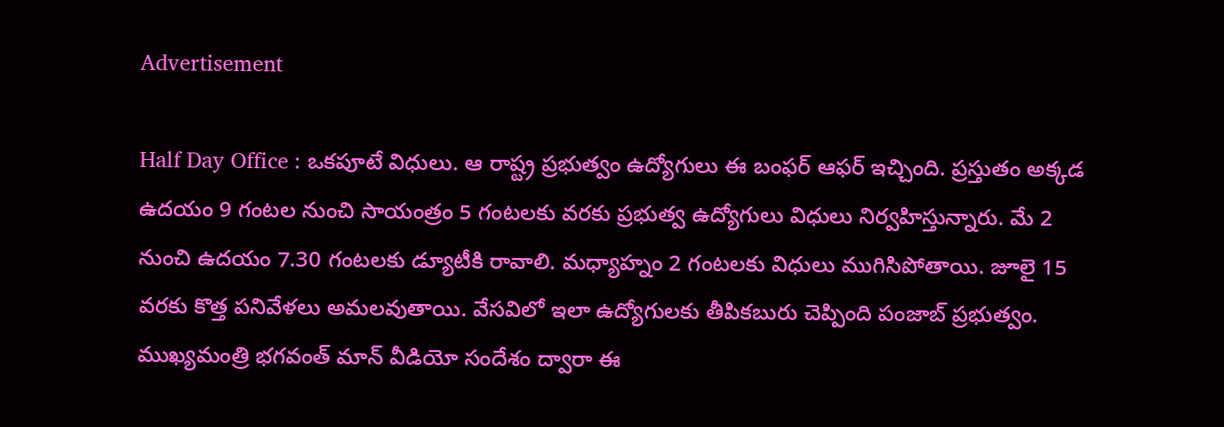Advertisement

Half Day Office : ఒకపూటే విధులు. ఆ రాష్ట్ర ప్రభుత్వం ఉద్యోగులు ఈ బంఫర్ ఆఫర్ ఇచ్చింది. ప్రస్తుతం అక్కడ ఉదయం 9 గంటల నుంచి సాయంత్రం 5 గంటలకు వరకు ప్రభుత్వ ఉద్యోగులు విధులు నిర్వహిస్తున్నారు. మే 2 నుంచి ఉదయం 7.30 గంటలకు డ్యూటీకి రావాలి. మధ్యాహ్నం 2 గంటలకు విధులు ముగిసిపోతాయి. జూలై 15 వరకు కొత్త పనివేళలు అమలవుతాయి. వేసవిలో ఇలా ఉద్యోగులకు తీపికబురు చెప్పింది పంజాబ్ ప్రభుత్వం. ముఖ్యమంత్రి భగవంత్ మాన్ వీడియో సందేశం ద్వారా ఈ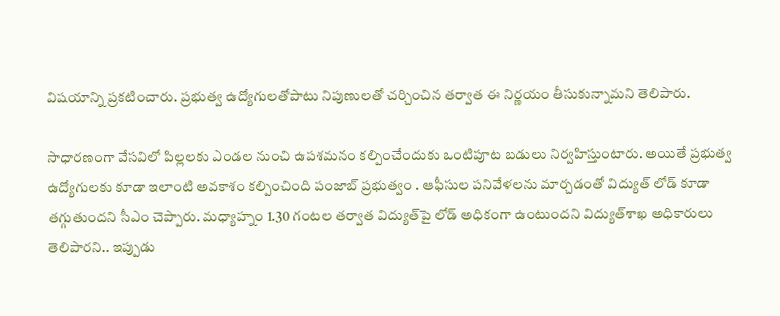విషయాన్ని ప్రకటించారు. ప్రభుత్వ ఉద్యోగులతోపాటు నిపుణులతో చర్చించిన తర్వాత ఈ నిర్ణయం తీసుకున్నామని తెలిపారు.

సాధారణంగా వేసవిలో పిల్లలకు ఎండల నుంచి ఉపశమనం కల్పించేందుకు ఒంటిపూట బడులు నిర్వహిస్తుంటారు. అయితే ప్రభుత్వ ఉద్యోగులకు కూడా ఇలాంటి అవకాశం కల్పించింది పంజాబ్ ప్రభుత్వం . ఆఫీసుల పనివేళలను మార్చడంతో విద్యుత్‌ లోడ్‌ కూడా తగ్గుతుందని సీఎం చెప్పారు. మధ్యాహ్నం 1.30 గంటల తర్వాత విద్యుత్‌పై లోడ్‌ అధికంగా ఉంటుందని విద్యుత్‌శాఖ అధికారులు తెలిపారని.. ఇప్పుడు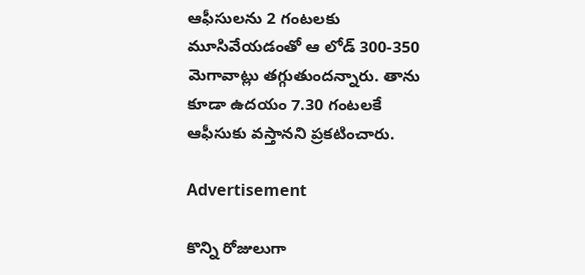ఆఫీసులను 2 గంటలకు మూసివేయడంతో ఆ లోడ్‌ 300-350 మెగావాట్లు తగ్గుతుందన్నారు. తాను కూడా ఉదయం 7.30 గంటలకే ఆఫీసుకు వస్తానని ప్రకటించారు.

Advertisement

కొన్ని రోజులుగా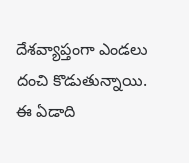దేశవ్యాప్తంగా ఎండలు దంచి కొడుతున్నాయి. ఈ ఏడాది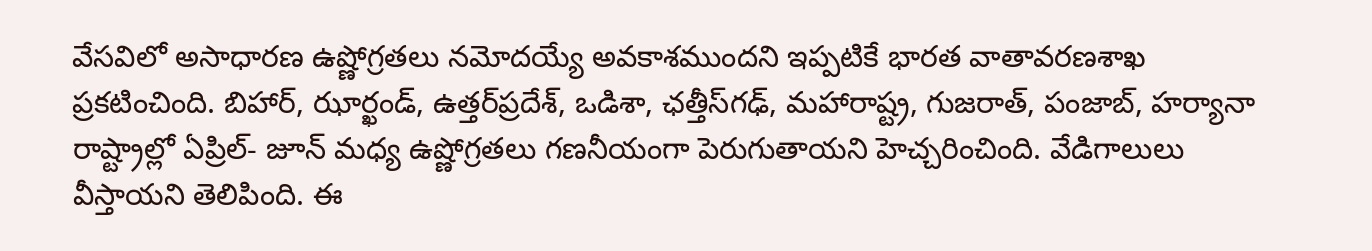వేసవిలో అసాధారణ ఉష్ణోగ్రతలు నమోదయ్యే అవకాశముందని ఇప్పటికే భారత వాతావరణశాఖ ప్రకటించింది. బిహార్‌, ఝార్ఖండ్‌, ఉత్తర్‌ప్రదేశ్‌, ఒడిశా, ఛత్తీస్‌గఢ్‌, మహారాష్ట్ర, గుజరాత్‌, పంజాబ్‌, హర్యానా రాష్ట్రాల్లో ఏప్రిల్‌- జూన్‌ మధ్య ఉష్ణోగ్రతలు గణనీయంగా పెరుగుతాయని హెచ్చరించింది. వేడిగాలులు వీస్తాయని తెలిపింది. ఈ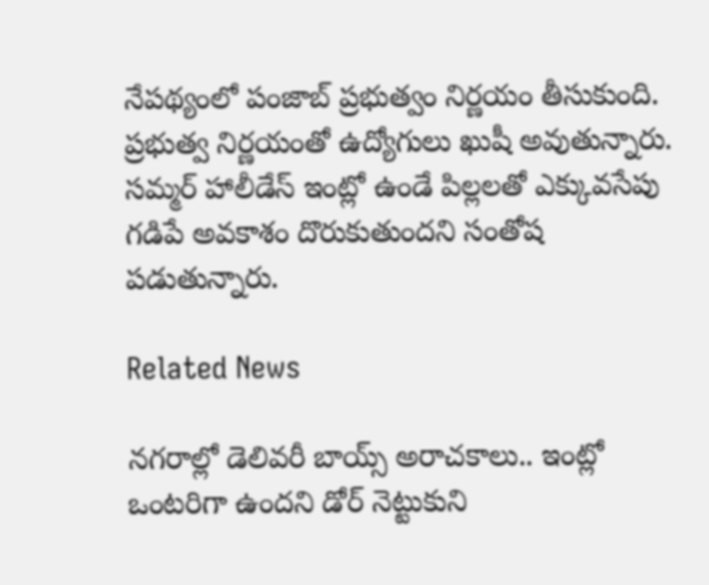నేపథ్యంలో పంజాబ్‌ ప్రభుత్వం నిర్ణయం తీసుకుంది. ప్రభుత్వ నిర్ణయంతో ఉద్యోగులు ఖుషీ అవుతున్నారు. సమ్మర్ హాలీడేస్ ఇంట్లో ఉండే పిల్లలతో ఎక్కువసేపు గడిపే అవకాశం దొరుకుతుందని సంతోష పడుతున్నారు.

Related News

నగరాల్లో డెలివరీ బాయ్స్ అరాచకాలు.. ఇంట్లో ఒంటరిగా ఉందని డోర్ నెట్టుకుని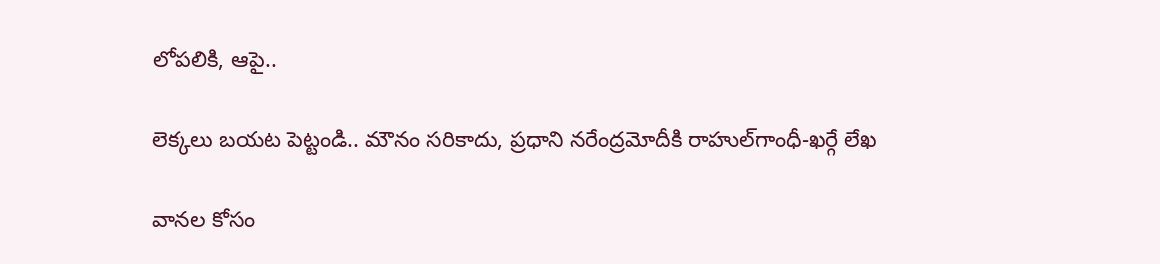లోపలికి, ఆపై..

లెక్కలు బయట పెట్టండి.. మౌనం సరికాదు, ప్రధాని నరేంద్రమోదీకి రాహుల్‌‌గాంధీ-ఖర్గే లేఖ

వానల కోసం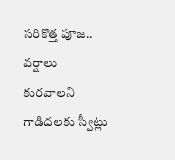సరికొత్త పూజ.. వర్షాలు కురవాలని గాడిదలకు స్వీట్లు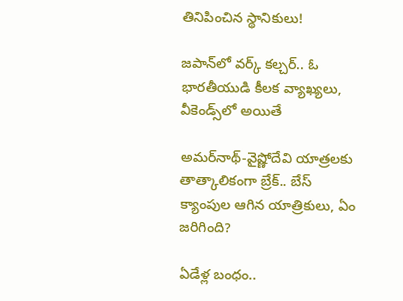తినిపించిన స్థానికులు!

జపాన్‌లో వర్క్ కల్చర్.. ఓ భారతీయుడి కీలక వ్యాఖ్యలు, వీకెండ్స్‌లో అయితే

అమర్‌నాథ్-వైష్ణోదేవి యాత్రలకు తాత్కాలికంగా బ్రేక్.. బేస్ క్యాంపుల ఆగిన యాత్రికులు, ఏం జరిగింది?

ఏడేళ్ల బంధం..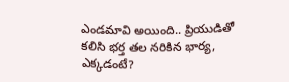ఎండమావి అయింది.. ప్రియుడితో కలిసి భర్త తల నరికిన భార్య, ఎక్కడంటే?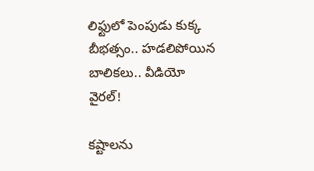లిఫ్టులో పెంపుడు కుక్క బీభత్సం.. హడలిపోయిన బాలికలు.. వీడియో వైరల్!

కష్టాలను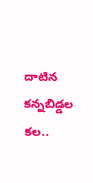దాటిన కన్నబిడ్డల కల..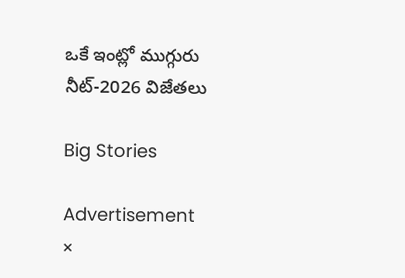ఒకే ఇంట్లో ముగ్గురు నీట్-2026 విజేతలు

Big Stories

Advertisement
×